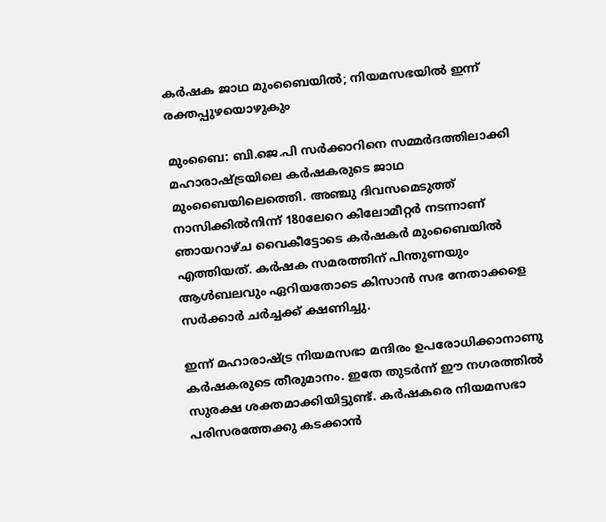കര്‍ഷക ജാഥ മുംബൈയില്‍; നിയമസഭയില്‍ ഇന്ന്‍ രക്തപ്പുഴയൊഴുകും

മുംബൈ: ബി.ജെ.പി സര്‍ക്കാറിനെ സമ്മര്‍ദത്തിലാക്കി മഹാരാഷ്ട്രയിലെ കര്‍ഷകരുടെ ജാഥ മുംബൈയിലെത്തെി. അഞ്ചു ദിവസമെടുത്ത് നാസിക്കില്‍നിന്ന് 180ലേറെ കിലോമീറ്റര്‍ നടന്നാണ് ഞായറാഴ്ച വൈകീട്ടോടെ കര്‍ഷകര്‍ മുംബൈയില്‍ എത്തിയത്. കര്‍ഷക സമരത്തിന് പിന്തുണയും ആള്‍ബലവും ഏറിയതോടെ കിസാന്‍ സഭ നേതാക്കളെ സര്‍ക്കാര്‍ ചര്‍ച്ചക്ക് ക്ഷണിച്ചു.

ഇന്ന് മഹാരാഷ്ട്ര നിയമസഭാ മന്ദിരം ഉപരോധിക്കാനാണു കര്‍ഷകരുടെ തീരുമാനം. ഇതേ തുടര്‍ന്ന് ഈ നഗരത്തില്‍ സുരക്ഷ ശക്തമാക്കിയിട്ടുണ്ട്. കര്‍ഷകരെ നിയമസഭാ പരിസരത്തേക്കു കടക്കാന്‍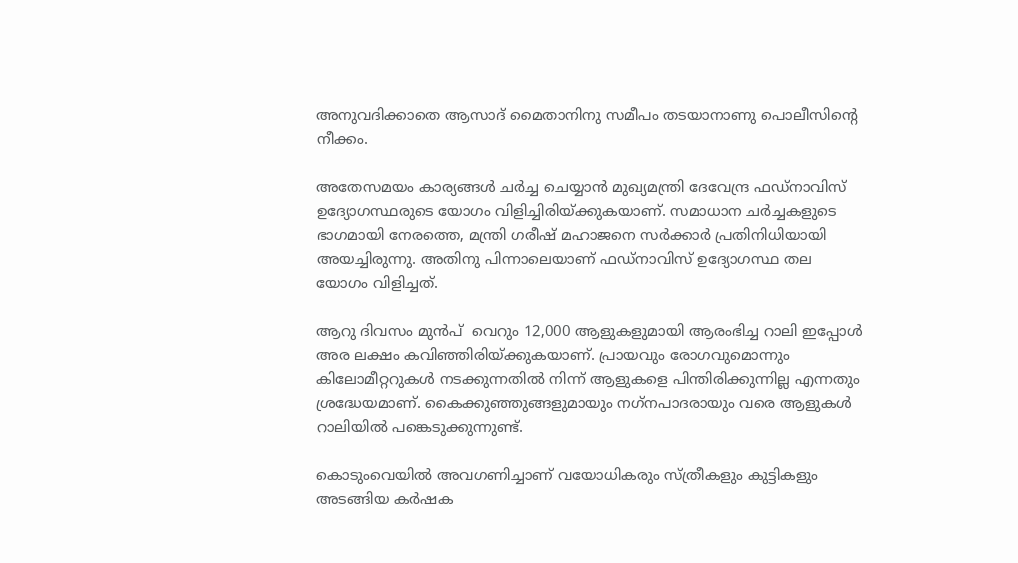അനുവദിക്കാതെ ആസാദ് മൈതാനിനു സമീപം തടയാനാണു പൊലീസിന്‍റെ നീക്കം.

അതേസമയം കാര്യങ്ങള്‍ ചര്‍ച്ച ചെയ്യാന്‍ മുഖ്യമന്ത്രി ദേവേന്ദ്ര ഫഡ്നാവിസ് ഉദ്യോഗസ്ഥരുടെ യോഗം വിളിച്ചിരിയ്ക്കുകയാണ്. സമാധാന ചര്‍ച്ചകളുടെ ഭാഗമായി നേരത്തെ, മന്ത്രി ഗരീഷ് മഹാജനെ സര്‍ക്കാര്‍ പ്രതിനിധിയായി അയച്ചിരുന്നു. അതിനു പിന്നാലെയാണ് ഫഡ്‌നാവിസ് ഉദ്യോഗസ്ഥ തല യോഗം വിളിച്ചത്.

ആറു ദിവസം മുന്‍പ്  വെറും 12,000 ആളുകളുമായി ആരംഭിച്ച റാലി ഇപ്പോള്‍ അര ലക്ഷം കവിഞ്ഞിരിയ്ക്കുകയാണ്. പ്രായവും രോഗവുമൊന്നും കിലോമീറ്ററുകള്‍ നടക്കുന്നതില്‍ നിന്ന് ആളുകളെ പിന്തിരിക്കുന്നില്ല എന്നതും ശ്രദ്ധേയമാണ്. കൈക്കുഞ്ഞുങ്ങളുമായും നഗ്‌നപാദരായും വരെ ആളുകള്‍ റാലിയില്‍ പങ്കെടുക്കുന്നുണ്ട്.

കൊടുംവെയില്‍ അവഗണിച്ചാണ് വയോധികരും സ്ത്രീകളും കുട്ടികളും അടങ്ങിയ കര്‍ഷക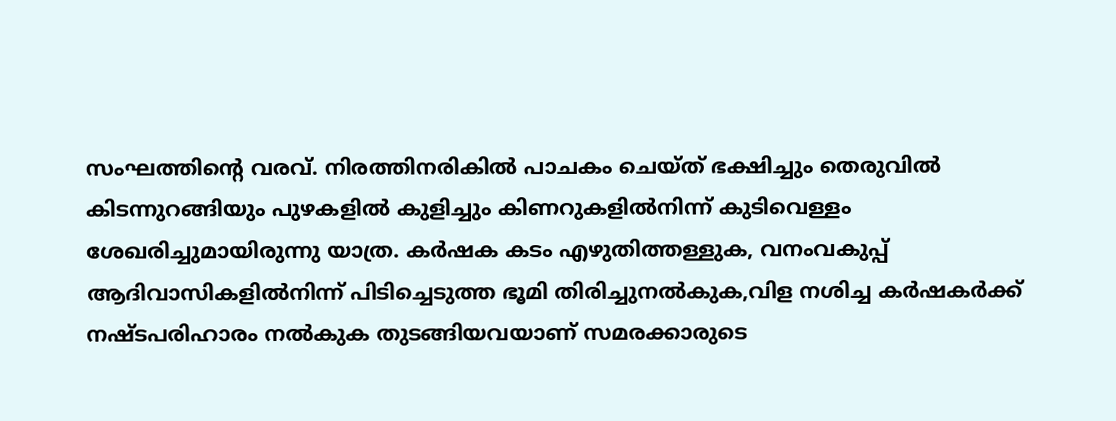സംഘത്തിന്‍റെ വരവ്. നിരത്തിനരികില്‍ പാചകം ചെയ്ത് ഭക്ഷിച്ചും തെരുവില്‍ കിടന്നുറങ്ങിയും പുഴകളില്‍ കുളിച്ചും കിണറുകളില്‍നിന്ന് കുടിവെള്ളം ശേഖരിച്ചുമായിരുന്നു യാത്ര. കര്‍ഷക കടം എഴുതിത്തള്ളുക, വനംവകുപ്പ് ആദിവാസികളില്‍നിന്ന് പിടിച്ചെടുത്ത ഭൂമി തിരിച്ചുനല്‍കുക,വിള നശിച്ച കര്‍ഷകര്‍ക്ക് നഷ്ടപരിഹാരം നല്‍കുക തുടങ്ങിയവയാണ് സമരക്കാരുടെ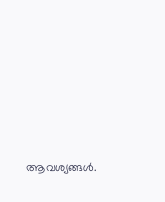ആവശ്യങ്ങള്‍.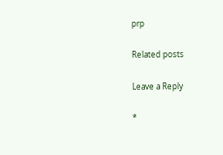prp

Related posts

Leave a Reply

*